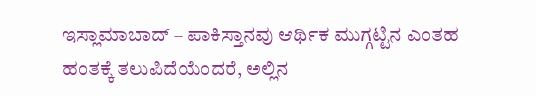ಇಸ್ಲಾಮಾಬಾದ್ – ಪಾಕಿಸ್ತಾನವು ಆರ್ಥಿಕ ಮುಗ್ಗಟ್ಟಿನ ಎಂತಹ ಹಂತಕ್ಕೆ ತಲುಪಿದೆಯೆಂದರೆ, ಅಲ್ಲಿನ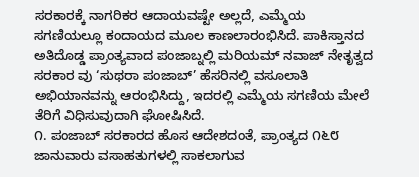ಸರಕಾರಕ್ಕೆ ನಾಗರಿಕರ ಆದಾಯವಷ್ಟೇ ಅಲ್ಲದೆ, ಎಮ್ಮೆಯ ಸಗಣಿಯಲ್ಲೂ ಕಂದಾಯದ ಮೂಲ ಕಾಣಲಾರಂಭಿಸಿದೆ. ಪಾಕಿಸ್ತಾನದ ಅತಿದೊಡ್ಡ ಪ್ರಾಂತ್ಯವಾದ ಪಂಜಾಬ್ನಲ್ಲಿ ಮರಿಯಮ್ ನವಾಜ್ ನೇತೃತ್ವದ ಸರಕಾರ ವು ‘ಸುಥರಾ ಪಂಜಾಬ್’ ಹೆಸರಿನಲ್ಲಿ ವಸೂಲಾತಿ ಅಭಿಯಾನವನ್ನು ಆರಂಭಿಸಿದ್ದು, ಇದರಲ್ಲಿ ಎಮ್ಮೆಯ ಸಗಣಿಯ ಮೇಲೆ ತೆರಿಗೆ ವಿಧಿಸುವುದಾಗಿ ಘೋಷಿಸಿದೆ.
೧. ಪಂಜಾಬ್ ಸರಕಾರದ ಹೊಸ ಆದೇಶದಂತೆ, ಪ್ರಾಂತ್ಯದ ೧೬೮ ಜಾನುವಾರು ವಸಾಹತುಗಳಲ್ಲಿ ಸಾಕಲಾಗುವ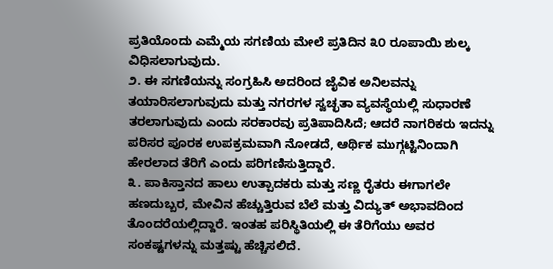ಪ್ರತಿಯೊಂದು ಎಮ್ಮೆಯ ಸಗಣಿಯ ಮೇಲೆ ಪ್ರತಿದಿನ ೩೦ ರೂಪಾಯಿ ಶುಲ್ಕ ವಿಧಿಸಲಾಗುವುದು.
೨. ಈ ಸಗಣಿಯನ್ನು ಸಂಗ್ರಹಿಸಿ ಅದರಿಂದ ಜೈವಿಕ ಅನಿಲವನ್ನು ತಯಾರಿಸಲಾಗುವುದು ಮತ್ತು ನಗರಗಳ ಸ್ವಚ್ಛತಾ ವ್ಯವಸ್ಥೆಯಲ್ಲಿ ಸುಧಾರಣೆ ತರಲಾಗುವುದು ಎಂದು ಸರಕಾರವು ಪ್ರತಿಪಾದಿಸಿದೆ; ಆದರೆ ನಾಗರಿಕರು ಇದನ್ನು ಪರಿಸರ ಪೂರಕ ಉಪಕ್ರಮವಾಗಿ ನೋಡದೆ, ಆರ್ಥಿಕ ಮುಗ್ಗಟ್ಟಿನಿಂದಾಗಿ ಹೇರಲಾದ ತೆರಿಗೆ ಎಂದು ಪರಿಗಣಿಸುತ್ತಿದ್ದಾರೆ.
೩. ಪಾಕಿಸ್ತಾನದ ಹಾಲು ಉತ್ಪಾದಕರು ಮತ್ತು ಸಣ್ಣ ರೈತರು ಈಗಾಗಲೇ ಹಣದುಬ್ಬರ, ಮೇವಿನ ಹೆಚ್ಚುತ್ತಿರುವ ಬೆಲೆ ಮತ್ತು ವಿದ್ಯುತ್ ಅಭಾವದಿಂದ ತೊಂದರೆಯಲ್ಲಿದ್ದಾರೆ. ಇಂತಹ ಪರಿಸ್ಥಿತಿಯಲ್ಲಿ ಈ ತೆರಿಗೆಯು ಅವರ ಸಂಕಷ್ಟಗಳನ್ನು ಮತ್ತಷ್ಟು ಹೆಚ್ಚಿಸಲಿದೆ.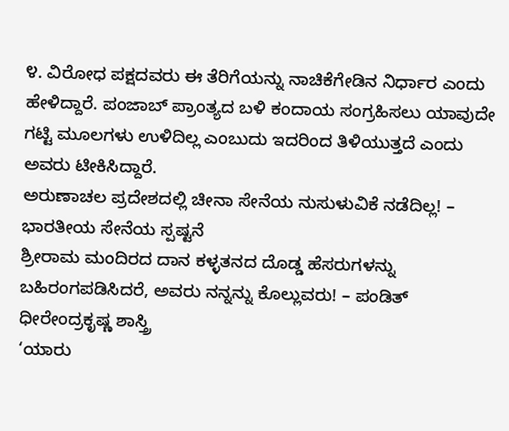೪. ವಿರೋಧ ಪಕ್ಷದವರು ಈ ತೆರಿಗೆಯನ್ನು ನಾಚಿಕೆಗೇಡಿನ ನಿರ್ಧಾರ ಎಂದು ಹೇಳಿದ್ದಾರೆ. ಪಂಜಾಬ್ ಪ್ರಾಂತ್ಯದ ಬಳಿ ಕಂದಾಯ ಸಂಗ್ರಹಿಸಲು ಯಾವುದೇ ಗಟ್ಟಿ ಮೂಲಗಳು ಉಳಿದಿಲ್ಲ ಎಂಬುದು ಇದರಿಂದ ತಿಳಿಯುತ್ತದೆ ಎಂದು ಅವರು ಟೀಕಿಸಿದ್ದಾರೆ.
ಅರುಣಾಚಲ ಪ್ರದೇಶದಲ್ಲಿ ಚೀನಾ ಸೇನೆಯ ನುಸುಳುವಿಕೆ ನಡೆದಿಲ್ಲ! – ಭಾರತೀಯ ಸೇನೆಯ ಸ್ಪಷ್ಟನೆ
ಶ್ರೀರಾಮ ಮಂದಿರದ ದಾನ ಕಳ್ಳತನದ ದೊಡ್ಡ ಹೆಸರುಗಳನ್ನು ಬಹಿರಂಗಪಡಿಸಿದರೆ, ಅವರು ನನ್ನನ್ನು ಕೊಲ್ಲುವರು! – ಪಂಡಿತ್ ಧೀರೇಂದ್ರಕೃಷ್ಣ ಶಾಸ್ತ್ರಿ
‘ಯಾರು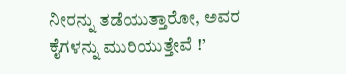ನೀರನ್ನು ತಡೆಯುತ್ತಾರೋ, ಅವರ ಕೈಗಳನ್ನು ಮುರಿಯುತ್ತೇವೆ !’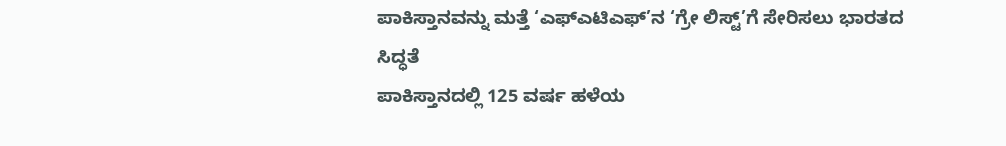ಪಾಕಿಸ್ತಾನವನ್ನು ಮತ್ತೆ ‘ಎಫ್ಎಟಿಎಫ್’ನ ‘ಗ್ರೇ ಲಿಸ್ಟ್’ಗೆ ಸೇರಿಸಲು ಭಾರತದ ಸಿದ್ಧತೆ
ಪಾಕಿಸ್ತಾನದಲ್ಲಿ 125 ವರ್ಷ ಹಳೆಯ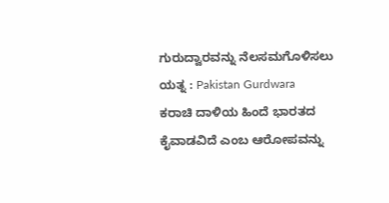ಗುರುದ್ವಾರವನ್ನು ನೆಲಸಮಗೊಳಿಸಲು ಯತ್ನ : Pakistan Gurdwara
ಕರಾಚಿ ದಾಳಿಯ ಹಿಂದೆ ಭಾರತದ ಕೈವಾಡವಿದೆ ಎಂಬ ಆರೋಪವನ್ನು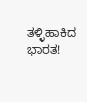ತಳ್ಳಿಹಾಕಿದ ಭಾರತ!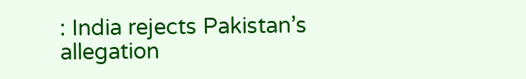: India rejects Pakistan’s allegation